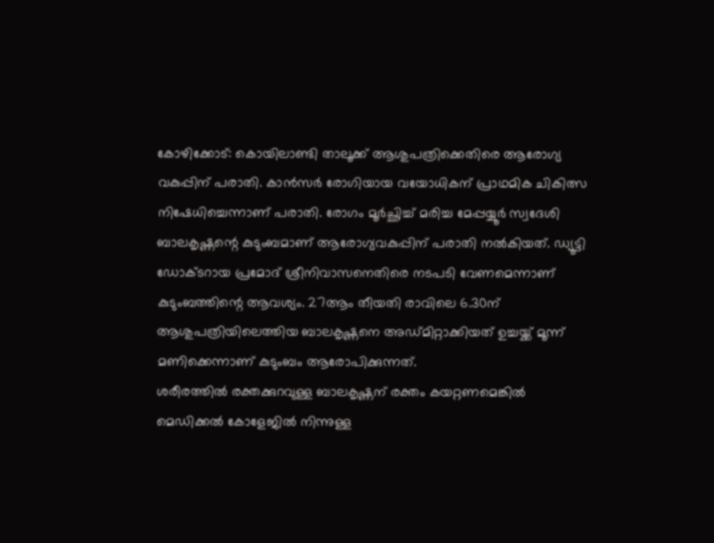കോഴിക്കോട്: കൊയിലാണ്ടി താലൂക്ക് ആശുപത്രിക്കെതിരെ ആരോഗ്യ വകുപ്പിന് പരാതി. കാൻസർ രോഗിയായ വയോധികന് പ്രാഥമിക ചികിത്സ നിഷേധിച്ചെന്നാണ് പരാതി. രോഗം മൂർച്ഛിച്ച് മരിച്ച മേപ്പയ്യൂർ സ്വദേശി ബാലകൃഷ്ണന്റെ കുടുംബമാണ് ആരോഗ്യവകുപ്പിന് പരാതി നൽകിയത്. ഡ്യൂട്ടി ഡോക്ടറായ പ്രമോദ് ശ്രീനിവാസനെതിരെ നടപടി വേണമെന്നാണ് കുടുംബത്തിന്റെ ആവശ്യം. 27ആം തീയതി രാവിലെ 6.30ന് ആശുപത്രിയിലെത്തിയ ബാലകൃഷ്ണനെ അഡ്മിറ്റാക്കിയത് ഉച്ചയ്ക്ക് മൂന്ന് മണിക്കെന്നാണ് കുടുംബം ആരോപിക്കുന്നത്.
ശരീരത്തിൽ രക്തക്കുറവുള്ള ബാലകൃഷ്ണന് രക്തം കയറ്റണമെങ്കിൽ മെഡിക്കൽ കോളേജിൽ നിന്നുള്ള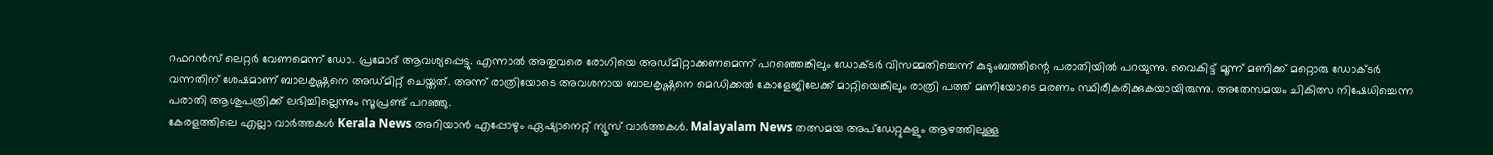റഫറൻസ് ലെറ്റർ വേണമെന്ന് ഡോ. പ്രമോദ് ആവശ്യപ്പെട്ടു. എന്നാൽ അതുവരെ രോഗിയെ അഡ്മിറ്റാക്കണമെന്ന് പറഞ്ഞെങ്കിലും ഡോക്ടർ വിസമ്മതിച്ചെന്ന് കുടുംബത്തിന്റെ പരാതിയിൽ പറയുന്നു. വൈകിട്ട് മൂന്ന് മണിക്ക് മറ്റൊരു ഡോക്ടർ വന്നതിന് ശേഷമാണ് ബാലകൃഷ്ണനെ അഡ്മിറ്റ് ചെയ്തത്. അന്ന് രാത്രിയോടെ അവശനായ ബാലകൃഷ്ണനെ മെഡിക്കൽ കോളേജിലേക്ക് മാറ്റിയെങ്കിലും രാത്രി പത്ത് മണിയോടെ മരണം സ്ഥിരീകരിക്കുകയായിരുന്നു. അതേസമയം ചികിത്സ നിഷേധിച്ചെന്ന പരാതി ആശുപത്രിക്ക് ലഭിച്ചില്ലെന്നും സൂപ്രണ്ട് പറഞ്ഞു.
കേരളത്തിലെ എല്ലാ വാർത്തകൾ Kerala News അറിയാൻ എപ്പോഴും ഏഷ്യാനെറ്റ് ന്യൂസ് വാർത്തകൾ. Malayalam News തത്സമയ അപ്ഡേറ്റുകളും ആഴത്തിലുള്ള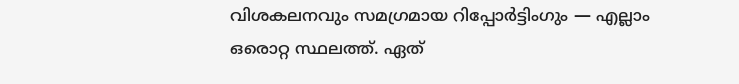വിശകലനവും സമഗ്രമായ റിപ്പോർട്ടിംഗും — എല്ലാം ഒരൊറ്റ സ്ഥലത്ത്. ഏത്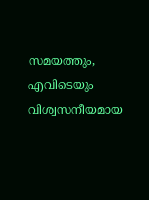സമയത്തും, എവിടെയും വിശ്വസനീയമായ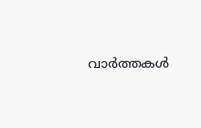വാർത്തകൾ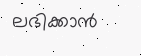ലഭിക്കാൻ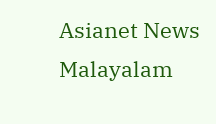Asianet News Malayalam